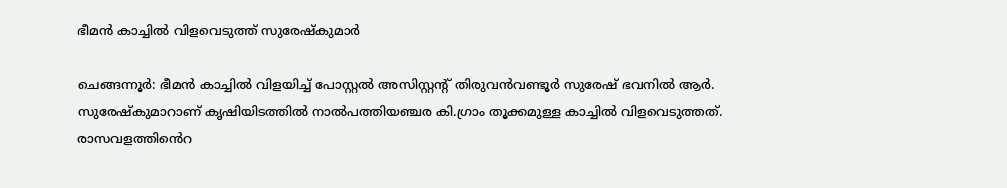ഭീമൻ കാച്ചിൽ വിളവെടുത്ത് സുരേഷ്‌കുമാർ

ചെങ്ങന്നൂർ: ഭീമൻ കാച്ചിൽ വിളയിച്ച് പോസ്റ്റൽ അസിസ്റ്റന്‍റ് തിരുവൻവണ്ടൂർ സുരേഷ് ഭവനിൽ ആർ. സുരേഷ്‌കുമാറാണ് കൃഷിയിടത്തിൽ നാൽപത്തിയഞ്ചര കി.ഗ്രാം തൂക്കമുള്ള കാച്ചിൽ വിളവെടുത്തത്. രാസവളത്തി‍ൻെറ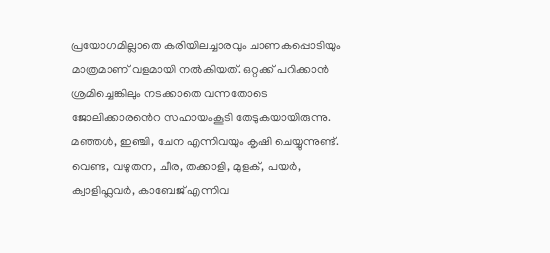പ്രയോഗമില്ലാതെ കരിയിലച്ചാരവും ചാണകപ്പൊടിയും മാത്രമാണ് വളമായി നൽകിയത്. ഒറ്റക്ക് പറിക്കാൻ ശ്രമിച്ചെങ്കിലും നടക്കാതെ വന്നതോടെ ജോലിക്കാര‍ൻെറ സഹായംകൂടി തേടുകയായിരുന്നു. മഞ്ഞൾ, ഇഞ്ചി, ചേന എന്നിവയും കൃഷി ചെയ്യുന്നുണ്ട്. വെണ്ട, വഴുതന, ചീര, തക്കാളി, മുളക്, പയർ, ക്വാളിഫ്ലവർ, കാബേജ് എന്നിവ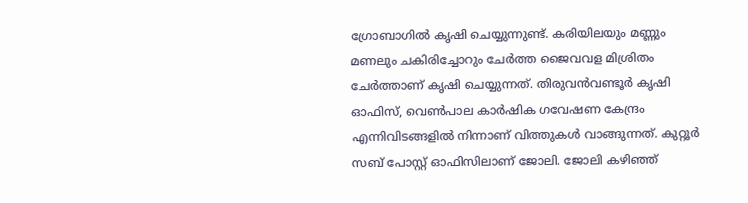ഗ്രോബാഗിൽ കൃഷി ചെയ്യുന്നുണ്ട്. കരിയിലയും മണ്ണും മണലും ചകിരിച്ചോറും ചേർത്ത ജൈവവള മിശ്രിതം ചേർത്താണ് കൃഷി ചെയ്യുന്നത്. തിരുവൻവണ്ടൂർ കൃഷി ഓഫിസ്, വെൺപാല കാർഷിക ഗവേഷണ കേന്ദ്രം എന്നിവിടങ്ങളിൽ നിന്നാണ് വിത്തുകൾ വാങ്ങുന്നത്. കുറ്റൂർ സബ് പോസ്റ്റ് ഓഫിസിലാണ് ജോലി. ജോലി കഴിഞ്ഞ്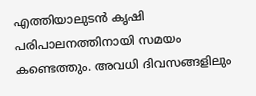എത്തിയാലുടൻ കൃഷി പരിപാലനത്തിനായി സമയം കണ്ടെത്തും. അവധി ദിവസങ്ങളിലും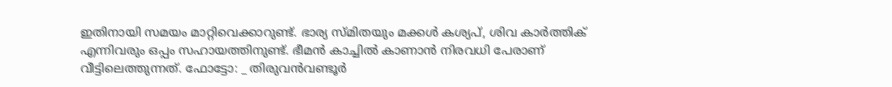ഇതിനായി സമയം മാറ്റിവെക്കാറുണ്ട്. ഭാര്യ സ്മിതയും മക്കൾ കശ്യപ്, ശിവ കാർത്തിക് എന്നിവരും ഒപ്പം സഹായത്തിനുണ്ട്. ഭീമൻ കാച്ചിൽ കാണാൻ നിരവധി പേരാണ് വീട്ടിലെത്തുന്നത്. ഫോട്ടോ: _ തിരുവൻവണ്ടൂർ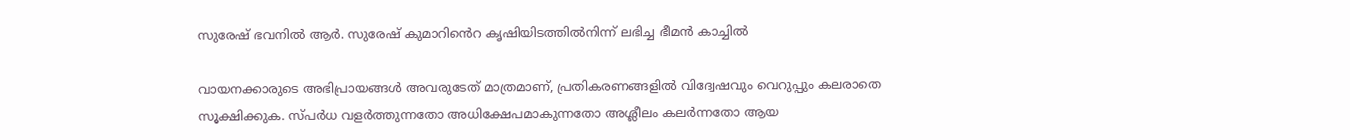സുരേഷ് ഭവനിൽ ആർ. സുരേഷ് കുമാറി‍ൻെറ കൃഷിയിടത്തിൽനിന്ന് ലഭിച്ച ഭീമൻ കാച്ചിൽ

വായനക്കാരുടെ അഭിപ്രായങ്ങള്‍ അവരുടേത് മാത്രമാണ്, പ്രതികരണങ്ങളിൽ വിദ്വേഷവും വെറുപ്പും കലരാതെ സൂക്ഷിക്കുക. സ്പർധ വളർത്തുന്നതോ അധിക്ഷേപമാകുന്നതോ അശ്ലീലം കലർന്നതോ ആയ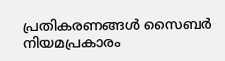പ്രതികരണങ്ങൾ സൈബർ നിയമപ്രകാരം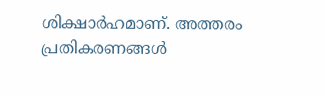ശിക്ഷാർഹമാണ്. അത്തരം പ്രതികരണങ്ങൾ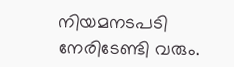നിയമനടപടി നേരിടേണ്ടി വരും.